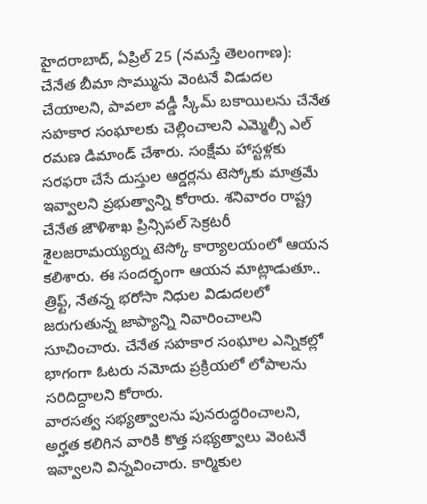హైదరాబాద్, ఏప్రిల్ 25 (నమస్తే తెలంగాణ): చేనేత బీమా సొమ్మును వెంటనే విడుదల చేయాలని, పావలా వడ్డీ స్కీమ్ బకాయిలను చేనేత సహకార సంఘాలకు చెల్లించాలని ఎమ్మెల్సీ ఎల్ రమణ డిమాండ్ చేశారు. సంక్షేమ హాస్టళ్లకు సరఫరా చేసే దుస్తుల ఆర్డర్లను టెస్కోకు మాత్రమే ఇవ్వాలని ప్రభుత్వాన్ని కోరారు. శనివారం రాష్ట్ర చేనేత జౌళిశాఖ ప్రిన్సిపల్ సెక్రటరీ శైలజరామయ్యర్ను టెస్కో కార్యాలయంలో ఆయన కలిశారు. ఈ సందర్భంగా ఆయన మాట్లాడుతూ.. త్రిఫ్ట్, నేతన్న భరోసా నిధుల విడుదలలో జరుగుతున్న జాప్యాన్ని నివారించాలని సూచించారు. చేనేత సహకార సంఘాల ఎన్నికల్లో భాగంగా ఓటరు నమోదు ప్రక్రియలో లోపాలను సరిదిద్దాలని కోరారు.
వారసత్వ సభ్యత్వాలను పునరుద్ధరించాలని, అర్హత కలిగిన వారికి కొత్త సభ్యత్వాలు వెంటనే ఇవ్వాలని విన్నవించారు. కార్మికుల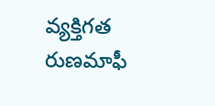వ్యక్తిగత రుణమాఫీ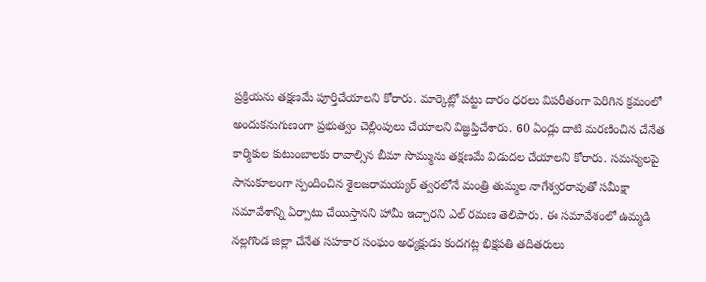ప్రక్రియను తక్షణమే పూర్తిచేయాలని కోరారు. మార్కెట్లో పట్టు దారం ధరలు విపరీతంగా పెరిగిన క్రమంలో అందుకనుగుణంగా ప్రభుత్వం చెల్లింపులు చేయాలని విజ్ఞప్తిచేశారు. 60 ఏండ్లు దాటి మరణించిన చేనేత కార్మికుల కుటుంబాలకు రావాల్సిన బీమా సొమ్మును తక్షణమే విడుదల చేయాలని కోరారు. సమస్యలపై సానుకూలంగా స్పందించిన శైలజరామయ్యర్ త్వరలోనే మంత్రి తుమ్మల నాగేశ్వరరావుతో సమీక్షా సమావేశాన్ని ఏర్పాటు చేయిస్తానని హామీ ఇచ్చారని ఎల్ రమణ తెలిపారు. ఈ సమావేశంలో ఉమ్మడి నల్లగొండ జిల్లా చేనేత సహకార సంఘం అధ్యక్షుడు కందగట్ల భిక్షపతి తదితరులు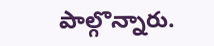పాల్గొన్నారు.